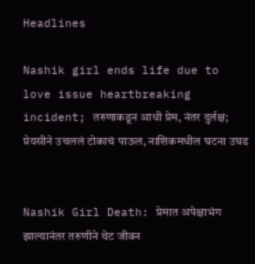Headlines

Nashik girl ends life due to love issue heartbreaking incident; तरुणाकडून आधी प्रेम, नंतर दुर्लक्ष; प्रेयसीने उचललं टोकाचं पाऊल, नाशिकमधील घटना उघड


Nashik Girl Death: प्रेमात अपेक्षाभंग झाल्यानंतर तरुणीने थेट जीवन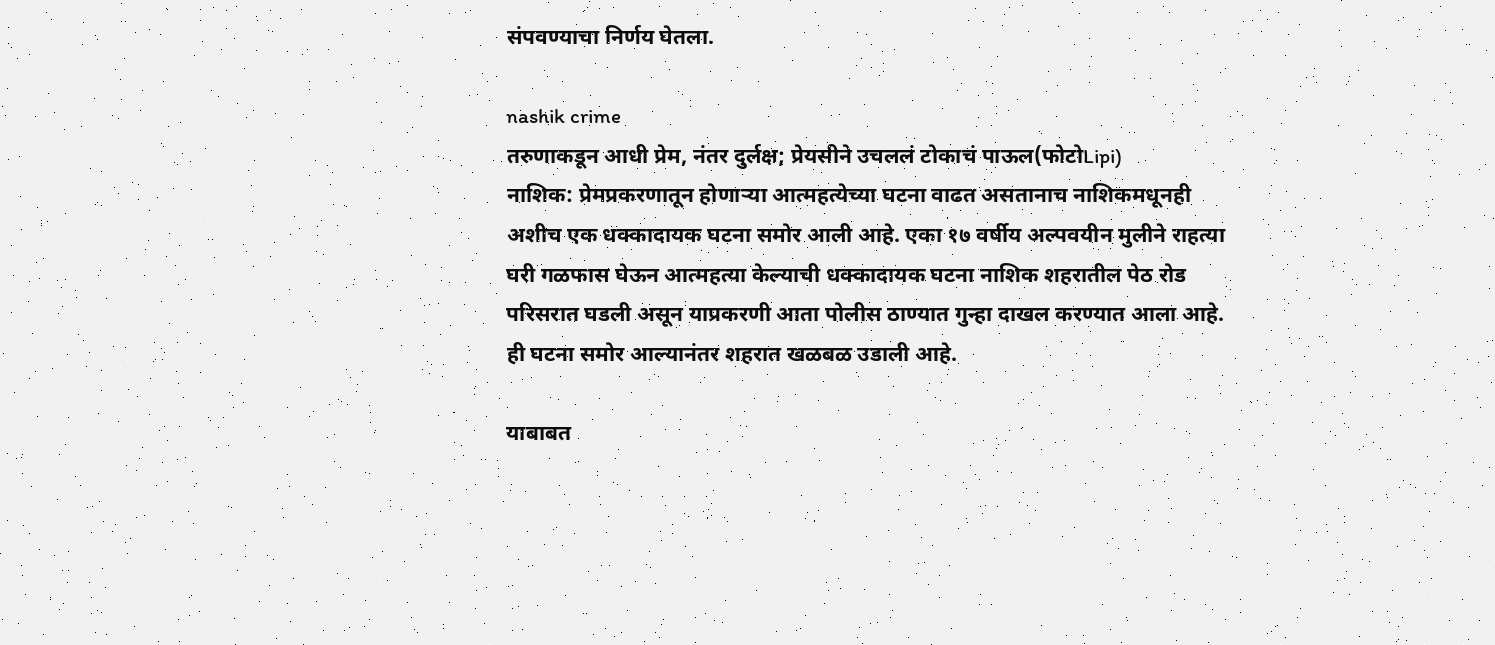संपवण्याचा निर्णय घेतला.

nashik crime
तरुणाकडून आधी प्रेम, नंतर दुर्लक्ष; प्रेयसीने उचललं टोकाचं पाऊल(फोटोLipi)
नाशिक: प्रेमप्रकरणातून होणाऱ्या आत्महत्येच्या घटना वाढत असतानाच नाशिकमधूनही अशीच एक धक्कादायक घटना समोर आली आहे. एका १७ वर्षीय अल्पवयीन मुलीने राहत्या घरी गळफास घेऊन आत्महत्या केल्याची धक्कादायक घटना नाशिक शहरातील पेठ रोड परिसरात घडली असून याप्रकरणी आता पोलीस ठाण्यात गुन्हा दाखल करण्यात आला आहे. ही घटना समोर आल्यानंतर शहरात खळबळ उडाली आहे.

याबाबत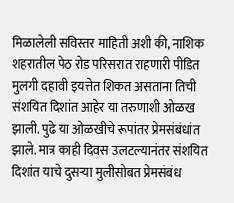मिळालेली सविस्तर माहिती अशी की, नाशिक शहरातील पेठ रोड परिसरात राहणारी पीडित मुलगी दहावी इयत्तेत शिकत असताना तिची संशयित दिशांत आहेर या तरुणाशी ओळख झाली. पुढे या ओळखीचे रूपांतर प्रेमसंबंधांत झाले. मात्र काही दिवस उलटल्यानंतर संशयित दिशांत याचे दुसऱ्या मुलीसोबत प्रेमसंबंध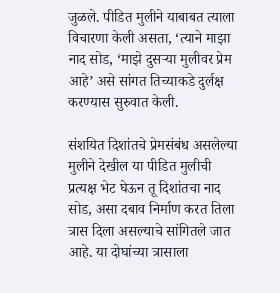जुळले. पीडित मुलीने याबाबत त्याला विचारणा केली असता, ‘त्याने माझा नाद सोड, ‘माझे दुसऱ्या मुलीवर प्रेम आहे’ असे सांगत तिच्याकडे दुर्लक्ष करण्यास सुरुवात केली.

संशयित दिशांतचे प्रेमसंबंध असलेल्या मुलीने देखील या पीडित मुलीची प्रत्यक्ष भेट घेऊन तू दिशांतचा नाद सोड, असा दबाव निर्माण करत तिला त्रास दिला असल्याचे सांगितले जात आहे. या दोघांच्या त्रासाला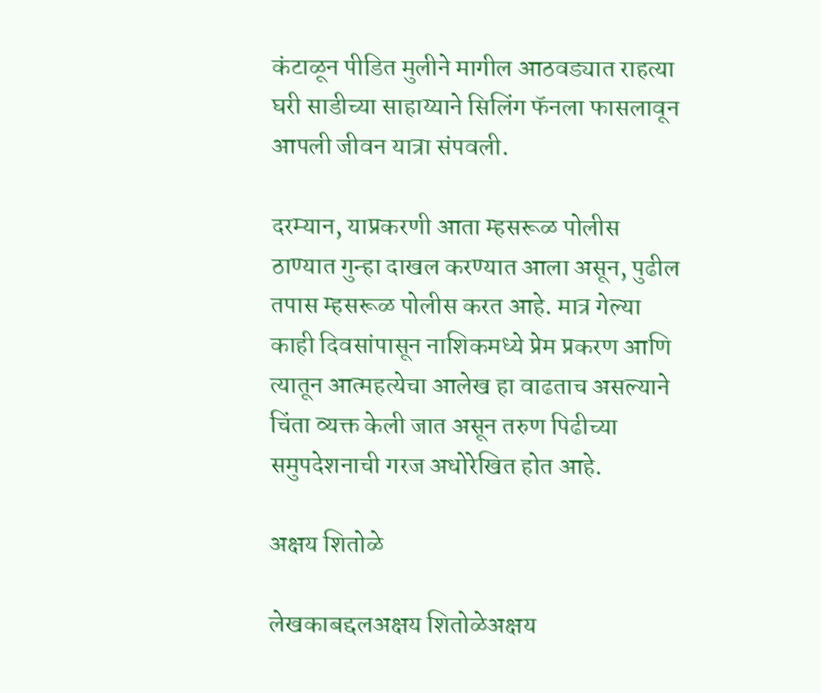कंटाळून पीडित मुलीने मागील आठवड्यात राहत्या घरी साडीच्या साहाय्याने सिलिंग फॅनला फासलावून आपली जीवन यात्रा संपवली.

दरम्यान, याप्रकरणी आता म्हसरूळ पोलीस ठाण्यात गुन्हा दाखल करण्यात आला असून, पुढील तपास म्हसरूळ पोलीस करत आहे. मात्र गेल्या काही दिवसांपासून नाशिकमध्ये प्रेम प्रकरण आणि त्यातून आत्महत्येचा आलेख हा वाढताच असल्याने चिंता व्यक्त केली जात असून तरुण पिढीच्या समुपदेशनाची गरज अधोरेखित होत आहे.

अक्षय शितोळे

लेखकाबद्दलअक्षय शितोळेअक्षय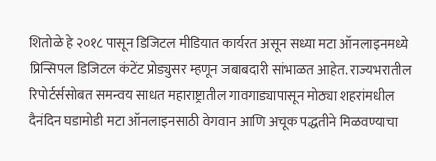शितोळे हे २०१८ पासून डिजिटल मीडियात कार्यरत असून सध्या मटा ऑनलाइनमध्ये प्रिन्सिपल डिजिटल कंटेंट प्रोड्युसर म्हणून जबाबदारी सांभाळत आहेत. राज्यभरातील रिपोर्टर्ससोबत समन्वय साधत महाराष्ट्रातील गावगाड्यापासून मोठ्या शहरांमधील दैनंदिन घडामोडी मटा ऑनलाइनसाठी वेगवान आणि अचूक पद्धतीने मिळवण्याचा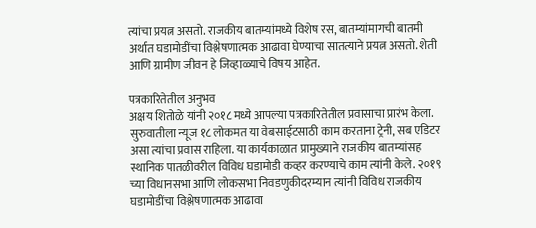त्यांचा प्रयत्न असतो. राजकीय बातम्यांमध्ये विशेष रस, बातम्यांमागची बातमी अर्थात घडामोडींचा विश्लेषणात्मक आढावा घेण्याचा सातत्याने प्रयत्न असतो. शेती आणि ग्रामीण जीवन हे जिव्हाळ्याचे विषय आहेत.

पत्रकारितेतील अनुभव
अक्षय शितोळे यांनी २०१८ मध्ये आपल्या पत्रकारितेतील प्रवासाचा प्रारंभ केला. सुरुवातीला न्यूज १८ लोकमत या वेबसाईटसाठी काम करताना ट्रेनी, सब एडिटर असा त्यांचा प्रवास राहिला. या कार्यकाळात प्रामुख्याने राजकीय बातम्यांसह स्थानिक पातळीवरील विविध घडामोडी कव्हर करण्याचे काम त्यांनी केले. २०१९ च्या विधानसभा आणि लोकसभा निवडणुकीदरम्यान त्यांनी विविध राजकीय घडामोडींचा विश्लेषणात्मक आढावा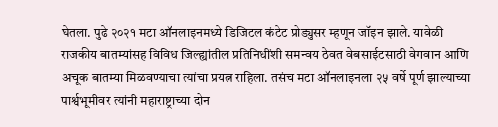घेतला. पुढे २०२१ मटा ऑनलाइनमध्ये डिजिटल कंटेट प्रोड्युसर म्हणून जॉइन झाले. यावेळी राजकीय बातम्यांसह विविध जिल्ह्यांतील प्रतिनिधींशी समन्वय ठेवत वेबसाईटसाठी वेगवान आणि अचूक बातम्या मिळवण्याचा त्यांचा प्रयत्न राहिला. तसंच मटा ऑनलाइनला २५ वर्षे पूर्ण झाल्याच्या पार्श्वभूमीवर त्यांनी महाराष्ट्राच्या दोन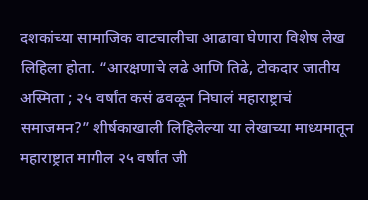दशकांच्या सामाजिक वाटचालीचा आढावा घेणारा विशेष लेख लिहिला होता. “आरक्षणाचे लढे आणि तिढे, टोकदार जातीय अस्मिता ; २५ वर्षांत कसं ढवळून निघालं महाराष्ट्राचं समाजमन?” शीर्षकाखाली लिहिलेल्या या लेखाच्या माध्यमातून महाराष्ट्रात मागील २५ वर्षांत जी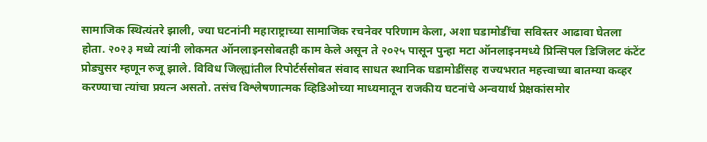सामाजिक स्थित्यंतरे झाली, ज्या घटनांनी महाराष्ट्राच्या सामाजिक रचनेवर परिणाम केला, अशा घडामोडींचा सविस्तर आढावा घेतला होता. २०२३ मध्ये त्यांनी लोकमत ऑनलाइनसोबतही काम केले असून ते २०२५ पासून पुन्हा मटा ऑनलाइनमध्ये प्रिन्सिपल डिजिलट कंटेंट प्रोड्युसर म्हणून रुजू झाले. विविध जिल्ह्यांतील रिपोर्टर्ससोबत संवाद साधत स्थानिक घडामोडींसह राज्यभरात महत्त्वाच्या बातम्या कव्हर करण्याचा त्यांचा प्रयत्न असतो. तसंच विश्लेषणात्मक व्हिडिओच्या माध्यमातून राजकीय घटनांचे अन्वयार्थ प्रेक्षकांसमोर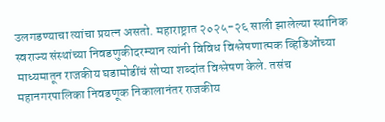उलगडण्याचा त्यांचा प्रयत्न असतो. महाराष्ट्रात २०२५-२६ साली झालेल्या स्थानिक स्वराज्य संस्थांच्या निवडणुकीदरम्यान त्यांनी विविध विश्लेषणात्मक व्हिडिओंच्या माध्यमातून राजकीय घडामोडींचं सोप्या शब्दांत विश्लेषण केले. तसंच महानगरपालिका निवडणूक निकालानंतर राजकीय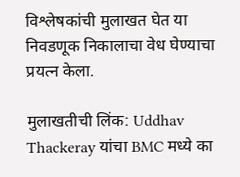विश्लेषकांची मुलाखत घेत या निवडणूक निकालाचा वेध घेण्याचा प्रयत्न केला.

मुलाखतीची लिंक: Uddhav Thackeray यांचा BMC मध्ये का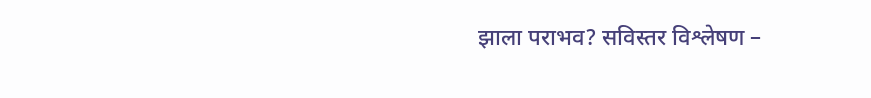झाला पराभव? सविस्तर विश्लेषण –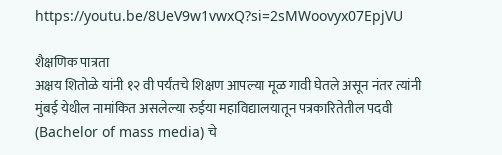https://youtu.be/8UeV9w1vwxQ?si=2sMWoovyx07EpjVU

शैक्षणिक पात्रता
अक्षय शितोळे यांनी १२ वी पर्यंतचे शिक्षण आपल्या मूळ गावी घेतले असून नंतर त्यांनी मुंबई येथील नामांकित असलेल्या रुईया महाविद्यालयातून पत्रकारितेतील पदवी (Bachelor of mass media) चे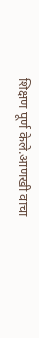शिक्षण पूर्ण केले.आणखी वाचा